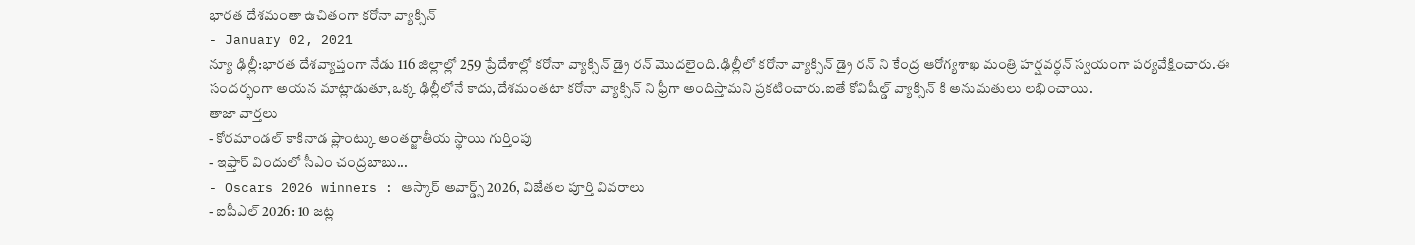భారత దేశమంతా ఉచితంగా కరోనా వ్యాక్సిన్
- January 02, 2021
న్యూ ఢిల్లీ:భారత దేశవ్యాప్తంగా నేడు 116 జిల్లాల్లో 259 ప్రేదేశాల్లో కరోనా వ్యాక్సిన్ డ్రై రన్ మొదలైంది.ఢిల్లీలో కరోనా వ్యాక్సిన్ డ్రై రన్ ని కేంద్ర ఆరోగ్యశాఖ మంత్రి హర్షవర్ధన్ స్వయంగా పర్యవేక్షించారు.ఈ సందర్భంగా అయన మాట్లాడుతూ,ఒక్క ఢిల్లీలోనే కాదు,దేశమంతటా కరోనా వ్యాక్సిన్ ని ఫ్రీగా అందిస్తామని ప్రకటించారు.ఐతే కోవిషీల్డ్ వ్యాక్సిన్ కి అనుమతులు లభించాయి.
తాజా వార్తలు
- కోరమాండల్ కాకినాడ ప్లాంట్కు అంతర్జాతీయ స్థాయి గుర్తింపు
- ఇఫ్తార్ విందులో సీఎం చంద్రబాబు...
- Oscars 2026 winners : ఆస్కార్ అవార్డ్స్ 2026, విజేతల పూర్తి వివరాలు
- ఐపీఎల్ 2026: 10 జట్ల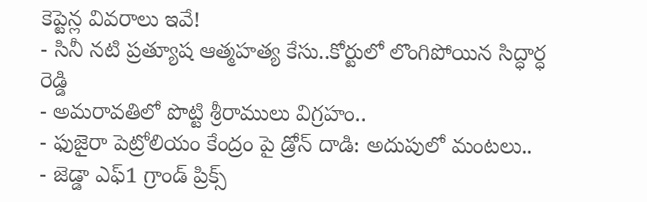కెప్టెన్ల వివరాలు ఇవే!
- సినీ నటి ప్రత్యూష ఆత్మహత్య కేసు..కోర్టులో లొంగిపోయిన సిద్ధార్ధ రెడ్డి
- అమరావతిలో పొట్టి శ్రీరాములు విగ్రహం..
- ఫుజైరా పెట్రోలియం కేంద్రం పై డ్రోన్ దాడి: అదుపులో మంటలు..
- జెడ్డా ఎఫ్1 గ్రాండ్ ప్రిక్స్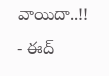వాయిదా..!!
- ఈద్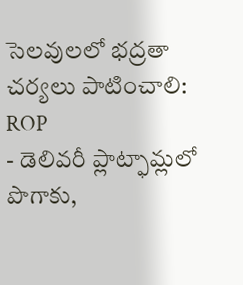సెలవులలో భద్రతా చర్యలు పాటించాలి: ROP
- డెలివరీ ప్లాట్ఫామ్లలో పొగాకు,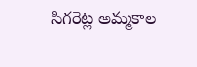సిగరెట్ల అమ్మకాల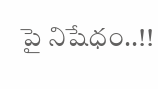పై నిషేధం..!!